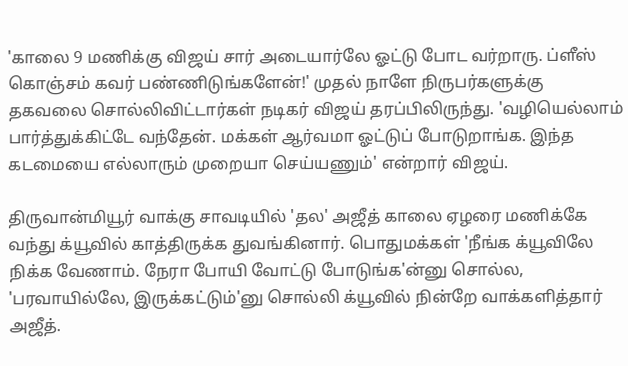'காலை 9 மணிக்கு விஜய் சார் அடையார்லே ஓட்டு போட வர்றாரு. ப்ளீஸ் கொஞ்சம் கவர் பண்ணிடுங்களேன்!' முதல் நாளே நிருபர்களுக்கு தகவலை சொல்லிவிட்டார்கள் நடிகர் விஜய் தரப்பிலிருந்து. 'வழியெல்லாம் பார்த்துக்கிட்டே வந்தேன். மக்கள் ஆர்வமா ஓட்டுப் போடுறாங்க. இந்த கடமையை எல்லாரும் முறையா செய்யணும்' என்றார் விஜய்.

திருவான்மியூர் வாக்கு சாவடியில் 'தல' அஜீத் காலை ஏழரை மணிக்கே வந்து க்யூவில் காத்திருக்க துவங்கினார். பொதுமக்கள் 'நீங்க க்யூவிலே நிக்க வேணாம். நேரா போயி வோட்டு போடுங்க'ன்னு சொல்ல, 'பரவாயில்லே, இருக்கட்டும்'னு சொல்லி க்யூவில் நின்றே வாக்களித்தார் அஜீத்.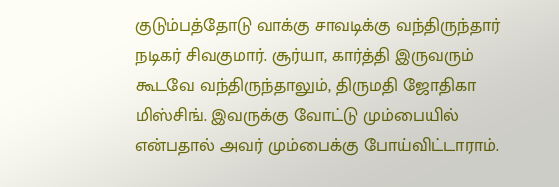குடும்பத்தோடு வாக்கு சாவடிக்கு வந்திருந்தார் நடிகர் சிவகுமார். சூர்யா, கார்த்தி இருவரும் கூடவே வந்திருந்தாலும், திருமதி ஜோதிகா மிஸ்சிங். இவருக்கு வோட்டு மும்பையில் என்பதால் அவர் மும்பைக்கு போய்விட்டாராம்.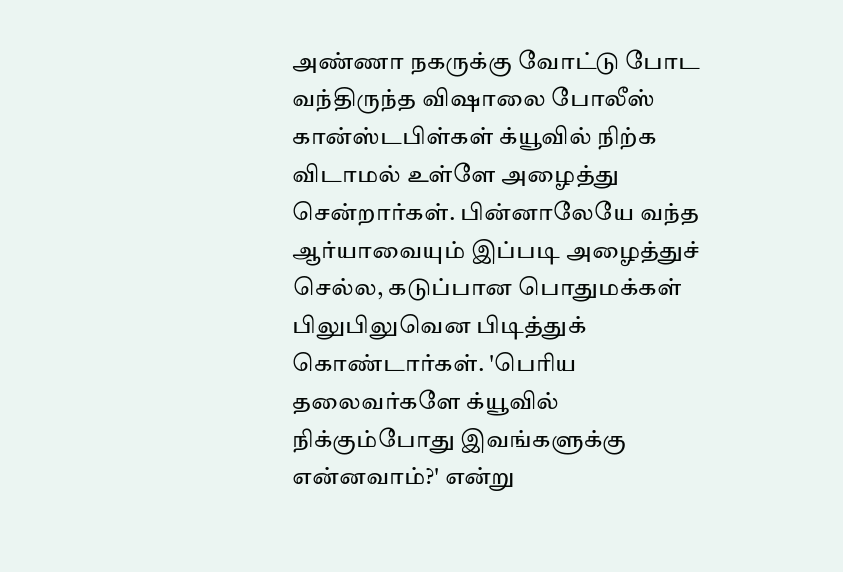அண்ணா நகருக்கு வோட்டு போட வந்திருந்த விஷாலை போலீஸ் கான்ஸ்டபிள்கள் க்யூவில் நிற்க விடாமல் உள்ளே அழைத்து சென்றார்கள். பின்னாலேயே வந்த ஆர்யாவையும் இப்படி அழைத்துச் செல்ல, கடுப்பான பொதுமக்கள் பிலுபிலுவென பிடித்துக் கொண்டார்கள். 'பெரிய தலைவர்களே க்யூவில் நிக்கும்போது இவங்களுக்கு என்னவாம்?' என்று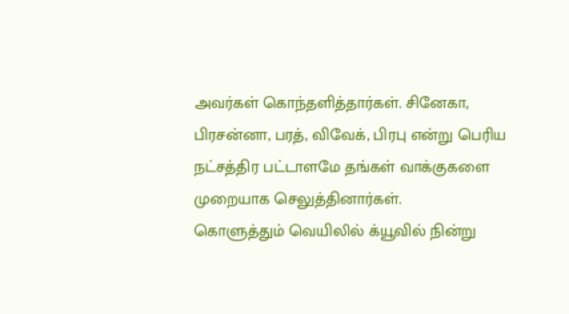அவர்கள் கொந்தளித்தார்கள். சினேகா, பிரசன்னா, பரத், விவேக், பிரபு என்று பெரிய நட்சத்திர பட்டாளமே தங்கள் வாக்குகளை முறையாக செலுத்தினார்கள்.
கொளுத்தும் வெயிலில் க்யூவில் நின்று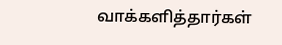வாக்களித்தார்கள்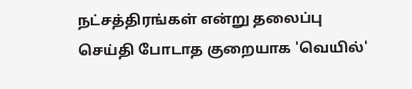நட்சத்திரங்கள் என்று தலைப்பு செய்தி போடாத குறையாக 'வெயில்'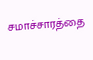சமாச்சாரத்தை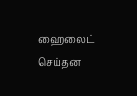ஹைலைட் செய்தன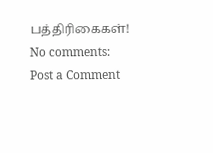பத்திரிகைகள்!
No comments:
Post a Comment